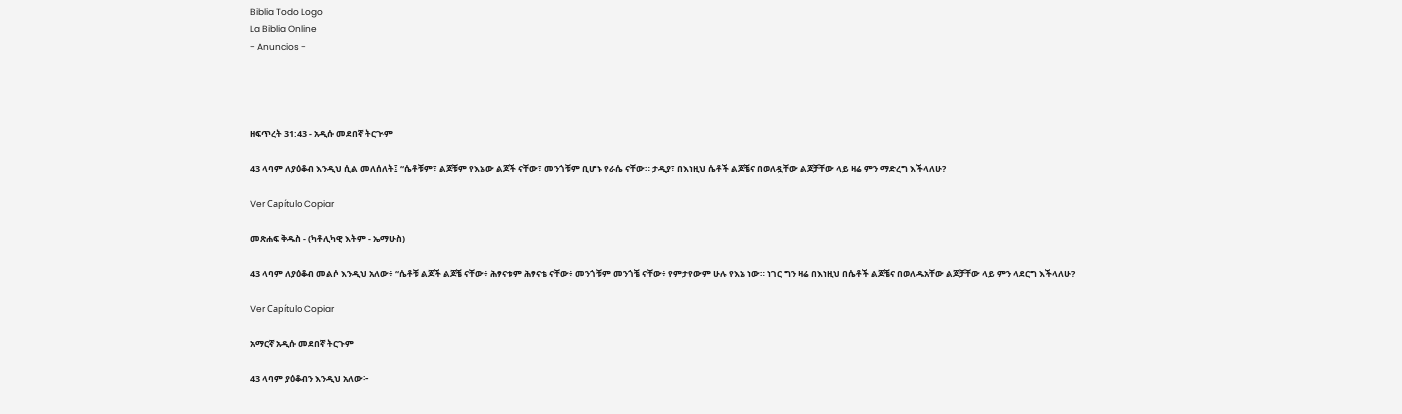Biblia Todo Logo
La Biblia Online
- Anuncios -




ዘፍጥረት 31:43 - አዲሱ መደበኛ ትርጒም

43 ላባም ለያዕቆብ እንዲህ ሲል መለሰለት፤ “ሴቶቹም፣ ልጆቹም የእኔው ልጆች ናቸው፣ መንጎቹም ቢሆኑ የራሴ ናቸው። ታዲያ፣ በእነዚህ ሴቶች ልጆቼና በወለዷቸው ልጆቻቸው ላይ ዛሬ ምን ማድረግ እችላለሁ?

Ver Capítulo Copiar

መጽሐፍ ቅዱስ - (ካቶሊካዊ እትም - ኤማሁስ)

43 ላባም ለያዕቆብ መልሶ እንዲህ አለው፥ “ሴቶቹ ልጆች ልጆቼ ናቸው፥ ሕፃናቱም ሕፃናቴ ናቸው፥ መንጎቹም መንጎቼ ናቸው፥ የምታየውም ሁሉ የእኔ ነው። ነገር ግን ዛሬ በእነዚህ በሴቶች ልጆቼና በወለዱአቸው ልጆቻቸው ላይ ምን ላደርግ እችላለሁ?

Ver Capítulo Copiar

አማርኛ አዲሱ መደበኛ ትርጉም

43 ላባም ያዕቆብን እንዲህ አለው፦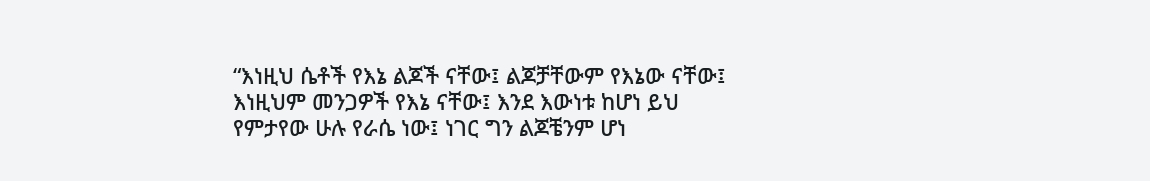“እነዚህ ሴቶች የእኔ ልጆች ናቸው፤ ልጆቻቸውም የእኔው ናቸው፤ እነዚህም መንጋዎች የእኔ ናቸው፤ እንደ እውነቱ ከሆነ ይህ የምታየው ሁሉ የራሴ ነው፤ ነገር ግን ልጆቼንም ሆነ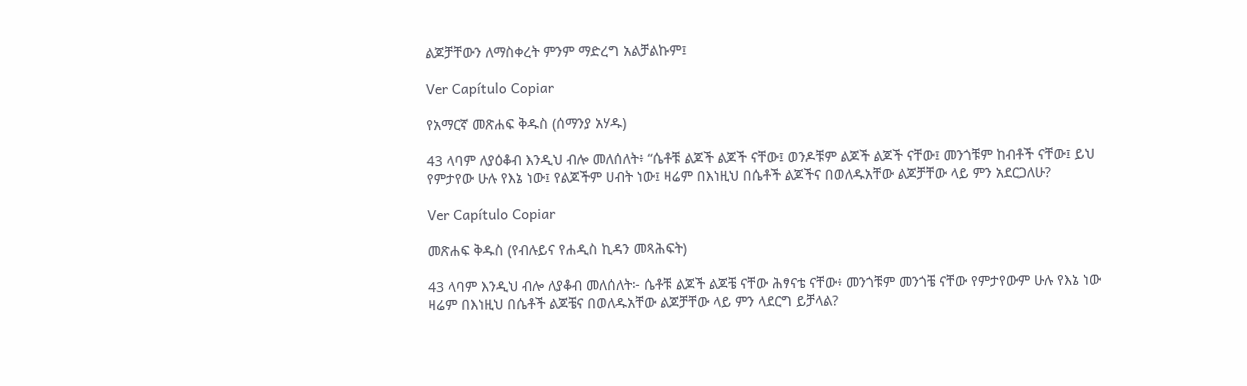ልጆቻቸውን ለማስቀረት ምንም ማድረግ አልቻልኩም፤

Ver Capítulo Copiar

የአማርኛ መጽሐፍ ቅዱስ (ሰማንያ አሃዱ)

43 ላባም ለያዕቆብ እንዲህ ብሎ መለሰለት፥ “ሴቶቹ ልጆች ልጆች ናቸው፤ ወንዶቹም ልጆች ልጆች ናቸው፤ መንጎቹም ከብቶች ናቸው፤ ይህ የምታየው ሁሉ የእኔ ነው፤ የልጆችም ሀብት ነው፤ ዛሬም በእነዚህ በሴቶች ልጆችና በወለዱአቸው ልጆቻቸው ላይ ምን አደርጋለሁ?

Ver Capítulo Copiar

መጽሐፍ ቅዱስ (የብሉይና የሐዲስ ኪዳን መጻሕፍት)

43 ላባም እንዲህ ብሎ ለያቆብ መለሰለት፦ ሴቶቹ ልጆች ልጆቼ ናቸው ሕፃናቴ ናቸው፥ መንጎቹም መንጎቼ ናቸው የምታየውም ሁሉ የእኔ ነው ዛሬም በእነዚህ በሴቶች ልጆቼና በወለዱአቸው ልጆቻቸው ላይ ምን ላደርግ ይቻላል?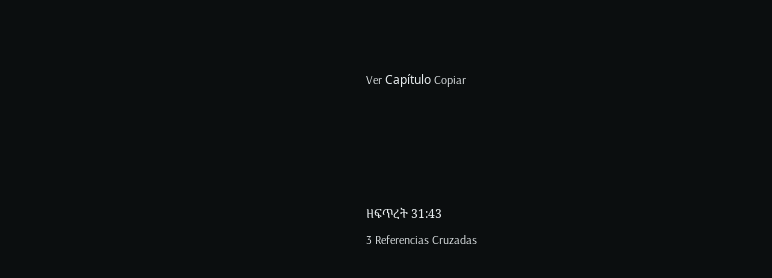Ver Capítulo Copiar




ዘፍጥረት 31:43
3 Referencias Cruzadas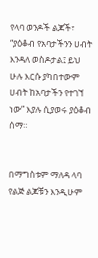የላባ ወንዶች ልጆች፣ “ያዕቆብ የአባታችንን ሀብት እንዳለ ወስዶታል፤ ይህ ሁሉ እርሱ ያካበተውም ሀብት ከአባታችን የተገኘ ነው” እያሉ ሲያወሩ ያዕቆብ ሰማ።


በማግስቱም ማለዳ ላባ የልጅ ልጆቹን እንዲሁም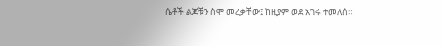ሴቶች ልጆቹን ስሞ መረቃቸው፤ ከዚያም ወደ አገሩ ተመለሰ።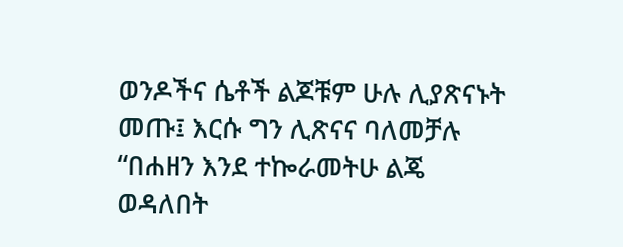ወንዶችና ሴቶች ልጆቹም ሁሉ ሊያጽናኑት መጡ፤ እርሱ ግን ሊጽናና ባለመቻሉ “በሐዘን እንደ ተኰራመትሁ ልጄ ወዳለበት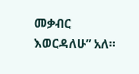መቃብር እወርዳለሁ” አለ።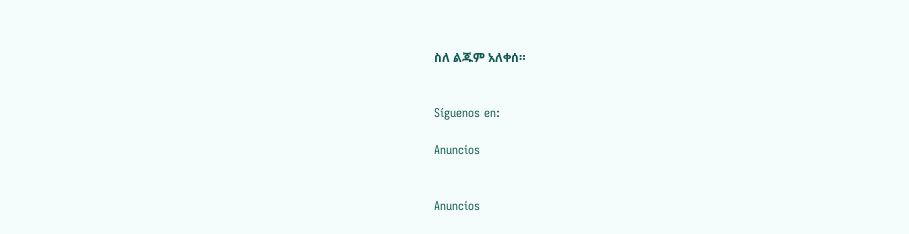ስለ ልጁም አለቀሰ።


Síguenos en:

Anuncios


Anuncios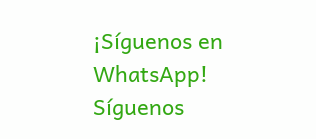¡Síguenos en WhatsApp! Síguenos